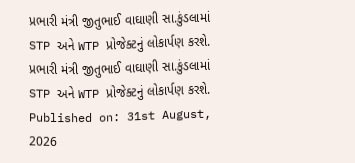પ્રભારી મંત્રી જીતુભાઈ વાઘાણી સા.કુંડલામાં STP અને WTP પ્રોજેક્ટનું લોકાર્પણ કરશે.
પ્રભારી મંત્રી જીતુભાઈ વાઘાણી સા.કુંડલામાં STP અને WTP પ્રોજેક્ટનું લોકાર્પણ કરશે.
Published on: 31st August, 2026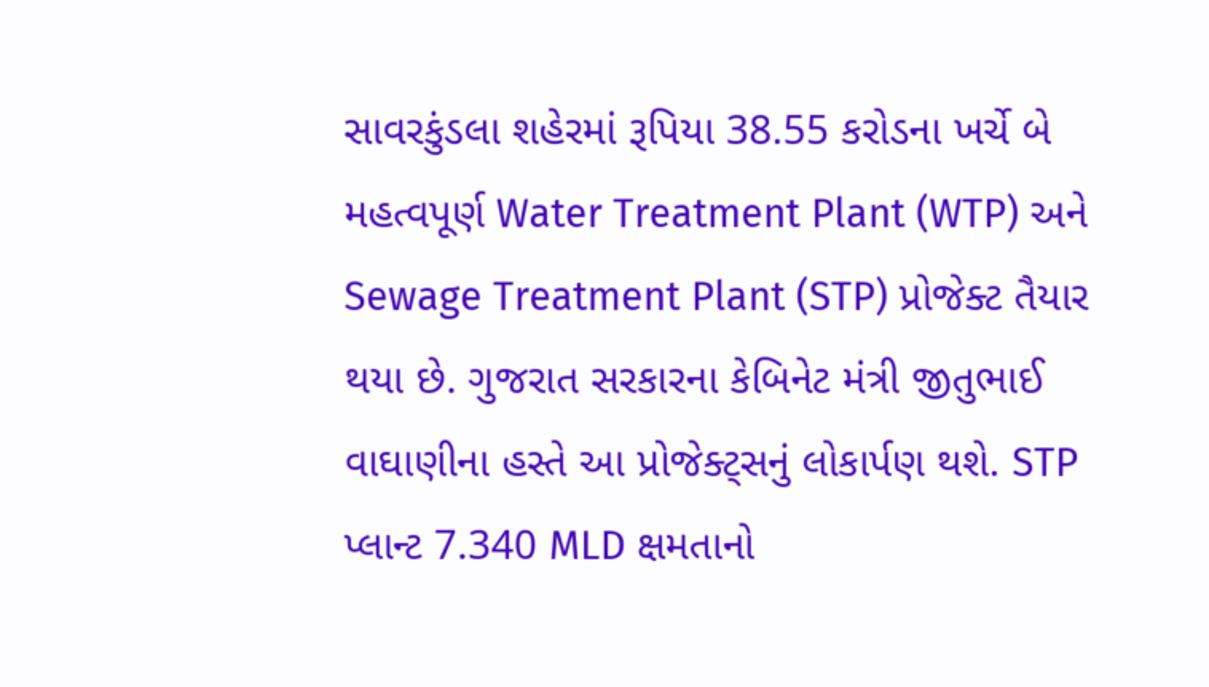સાવરકુંડલા શહેરમાં રૂપિયા 38.55 કરોડના ખર્ચે બે મહત્વપૂર્ણ Water Treatment Plant (WTP) અને Sewage Treatment Plant (STP) પ્રોજેક્ટ તૈયાર થયા છે. ગુજરાત સરકારના કેબિનેટ મંત્રી જીતુભાઈ વાઘાણીના હસ્તે આ પ્રોજેક્ટ્સનું લોકાર્પણ થશે. STP પ્લાન્ટ 7.340 MLD ક્ષમતાનો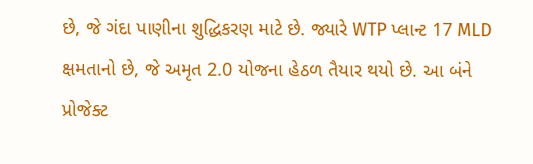છે, જે ગંદા પાણીના શુદ્ધિકરણ માટે છે. જ્યારે WTP પ્લાન્ટ 17 MLD ક્ષમતાનો છે, જે અમૃત 2.0 યોજના હેઠળ તૈયાર થયો છે. આ બંને પ્રોજેક્ટ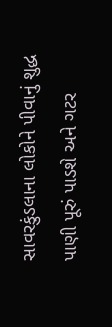સાવરકુંડલાના લોકોને પીવાનું શુદ્ધ પાણી પૂરું પાડશે અને ગટર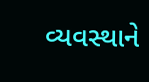વ્યવસ્થાને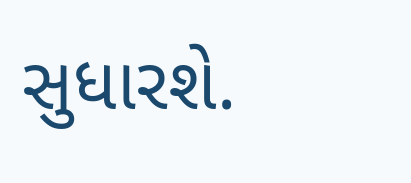સુધારશે.